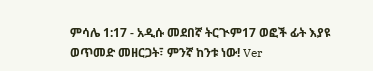ምሳሌ 1:17 - አዲሱ መደበኛ ትርጒም17 ወፎች ፊት እያዩ ወጥመድ መዘርጋት፣ ምንኛ ከንቱ ነው! Ver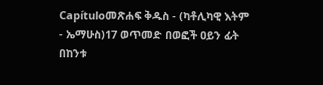Capítuloመጽሐፍ ቅዱስ - (ካቶሊካዊ እትም - ኤማሁስ)17 ወጥመድ በወፎች ዐይን ፊት በከንቱ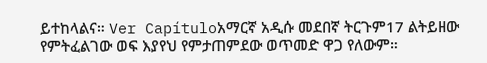ይተከላልና። Ver Capítuloአማርኛ አዲሱ መደበኛ ትርጉም17 ልትይዘው የምትፈልገው ወፍ እያየህ የምታጠምደው ወጥመድ ዋጋ የለውም።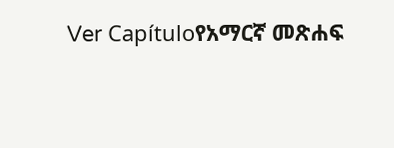Ver Capítuloየአማርኛ መጽሐፍ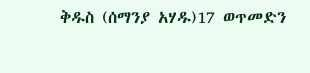ቅዱስ (ሰማንያ አሃዱ)17 ወጥመድን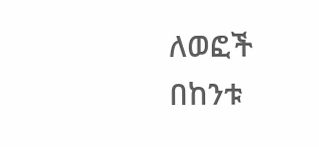ለወፎች በከንቱ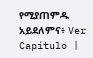የሚያጠምዱ አይደለምና፥ Ver Capítulo |